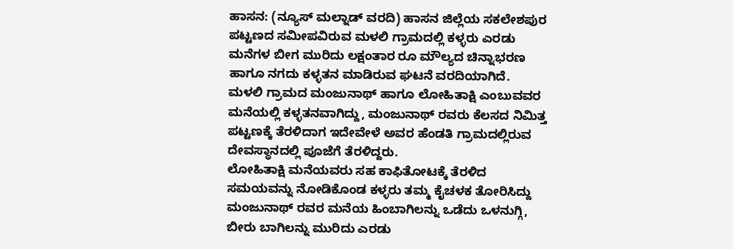ಹಾಸನ: (ನ್ಯೂಸ್ ಮಲ್ನಾಡ್ ವರದಿ) ಹಾಸನ ಜಿಲ್ಲೆಯ ಸಕಲೇಶಪುರ ಪಟ್ಟಣದ ಸಮೀಪವಿರುವ ಮಳಲಿ ಗ್ರಾಮದಲ್ಲಿ ಕಳ್ಳರು ಎರಡು ಮನೆಗಳ ಬೀಗ ಮುರಿದು ಲಕ್ಷಂತಾರ ರೂ ಮೌಲ್ಯದ ಚಿನ್ನಾಭರಣ ಹಾಗೂ ನಗದು ಕಳ್ಳತನ ಮಾಡಿರುವ ಘಟನೆ ವರದಿಯಾಗಿದೆ.
ಮಳಲಿ ಗ್ರಾಮದ ಮಂಜುನಾಥ್ ಹಾಗೂ ಲೋಹಿತಾಕ್ಷಿ ಎಂಬುವವರ ಮನೆಯಲ್ಲಿ ಕಳ್ಳತನವಾಗಿದ್ದು, ಮಂಜುನಾಥ್ ರವರು ಕೆಲಸದ ನಿಮಿತ್ತ ಪಟ್ಟಣಕ್ಕೆ ತೆರಳಿದಾಗ ಇದೇವೇಳೆ ಅವರ ಹೆಂಡತಿ ಗ್ರಾಮದಲ್ಲಿರುವ ದೇವಸ್ಥಾನದಲ್ಲಿ ಪೂಜೆಗೆ ತೆರಳಿದ್ದರು.
ಲೋಹಿತಾಕ್ಷಿ ಮನೆಯವರು ಸಹ ಕಾಫಿತೋಟಕ್ಕೆ ತೆರಳಿದ ಸಮಯವನ್ನು ನೋಡಿಕೊಂಡ ಕಳ್ಳರು ತಮ್ಮ ಕೈಚಳಕ ತೋರಿಸಿದ್ದು ಮಂಜುನಾಥ್ ರವರ ಮನೆಯ ಹಿಂಬಾಗಿಲನ್ನು ಒಡೆದು ಒಳನುಗ್ಗಿ, ಬೀರು ಬಾಗಿಲನ್ನು ಮುರಿದು ಎರಡು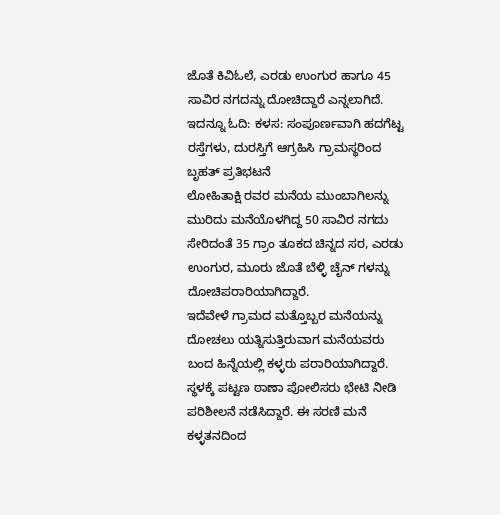ಜೊತೆ ಕಿವಿಓಲೆ, ಎರಡು ಉಂಗುರ ಹಾಗೂ 45 ಸಾವಿರ ನಗದನ್ನು ದೋಚಿದ್ದಾರೆ ಎನ್ನಲಾಗಿದೆ.
ಇದನ್ನೂ ಓದಿ: ಕಳಸ: ಸಂಪೂರ್ಣವಾಗಿ ಹದಗೆಟ್ಟ ರಸ್ತೆಗಳು, ದುರಸ್ತಿಗೆ ಆಗ್ರಹಿಸಿ ಗ್ರಾಮಸ್ಥರಿಂದ ಬೃಹತ್ ಪ್ರತಿಭಟನೆ
ಲೋಹಿತಾಕ್ಷಿ ರವರ ಮನೆಯ ಮುಂಬಾಗಿಲನ್ನು ಮುರಿದು ಮನೆಯೊಳಗಿದ್ದ 50 ಸಾವಿರ ನಗದು ಸೇರಿದಂತೆ 35 ಗ್ರಾಂ ತೂಕದ ಚಿನ್ನದ ಸರ, ಎರಡು ಉಂಗುರ, ಮೂರು ಜೊತೆ ಬೆಳ್ಳಿ ಚೈನ್ ಗಳನ್ನು ದೋಚಿಪರಾರಿಯಾಗಿದ್ದಾರೆ.
ಇದೆವೇಳೆ ಗ್ರಾಮದ ಮತ್ತೊಬ್ಬರ ಮನೆಯನ್ನು ದೋಚಲು ಯತ್ನಿಸುತ್ತಿರುವಾಗ ಮನೆಯವರು ಬಂದ ಹಿನ್ನೆಯಲ್ಲಿ ಕಳ್ಳರು ಪರಾರಿಯಾಗಿದ್ದಾರೆ. ಸ್ಥಳಕ್ಕೆ ಪಟ್ಟಣ ಠಾಣಾ ಪೋಲಿಸರು ಭೇಟಿ ನೀಡಿ ಪರಿಶೀಲನೆ ನಡೆಸಿದ್ದಾರೆ. ಈ ಸರಣಿ ಮನೆ ಕಳ್ಳತನದಿಂದ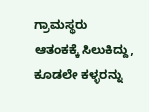ಗ್ರಾಮಸ್ಥರು ಆತಂಕಕ್ಕೆ ಸಿಲುಕಿದ್ದು, ಕೂಡಲೇ ಕಳ್ಳರನ್ನು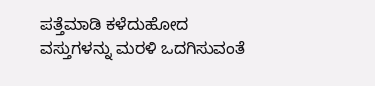ಪತ್ತೆಮಾಡಿ ಕಳೆದುಹೋದ ವಸ್ತುಗಳನ್ನು ಮರಳಿ ಒದಗಿಸುವಂತೆ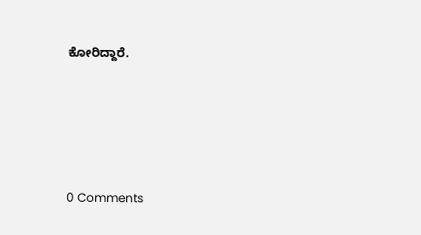ಕೋರಿದ್ದಾರೆ.






0 Comments